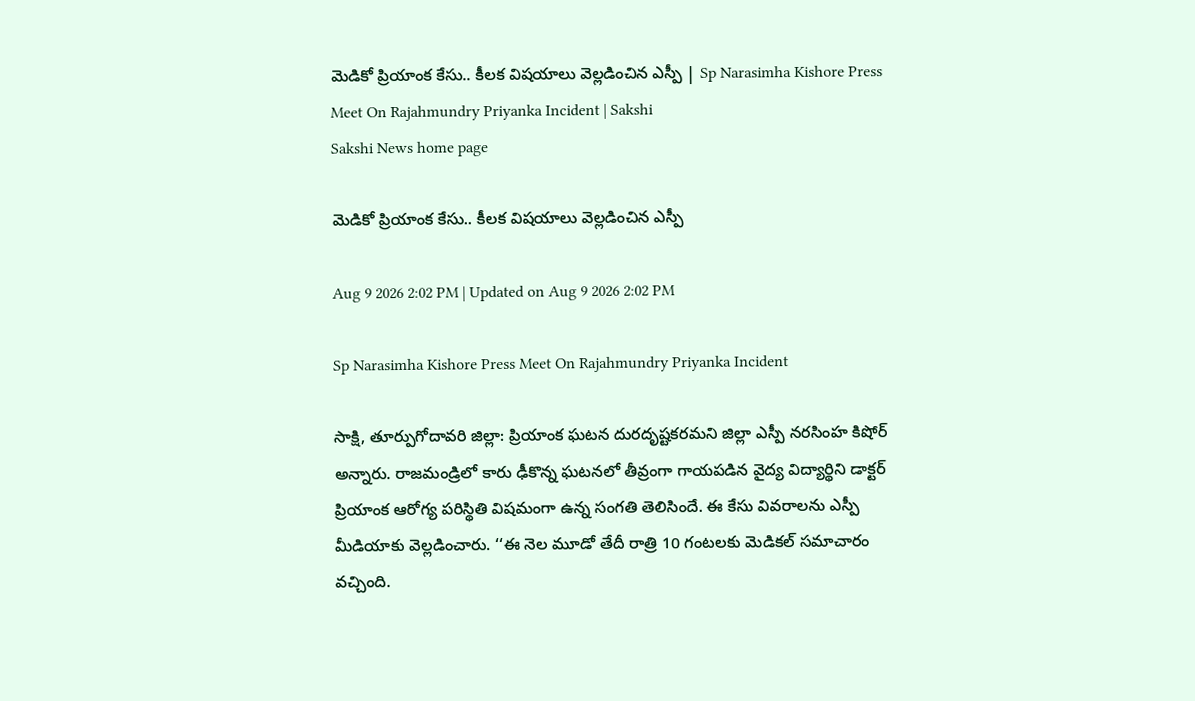మెడికో ప్రియాంక కేసు.. కీలక విషయాలు వెల్లడించిన ఎస్పీ | Sp Narasimha Kishore Press Meet On Rajahmundry Priyanka Incident | Sakshi
Sakshi News home page

మెడికో ప్రియాంక కేసు.. కీలక విషయాలు వెల్లడించిన ఎస్పీ

Aug 9 2026 2:02 PM | Updated on Aug 9 2026 2:02 PM

Sp Narasimha Kishore Press Meet On Rajahmundry Priyanka Incident

సాక్షి, తూర్పుగోదావరి జిల్లా: ప్రియాంక ఘటన దురదృష్టకరమని జిల్లా ఎస్పీ నరసింహ కిషోర్ అన్నారు. రాజమండ్రిలో కారు ఢీకొన్న ఘటనలో తీవ్రంగా గాయపడిన వైద్య విద్యార్థిని డాక్టర్‌ ప్రియాంక ఆరోగ్య పరిస్థితి విషమంగా ఉన్న సంగతి తెలిసిందే. ఈ కేసు వివరాలను ఎస్పీ మీడియాకు వెల్లడించారు. ‘‘ఈ నెల మూడో తేదీ రాత్రి 10 గంటలకు మెడికల్ సమాచారం వచ్చింది.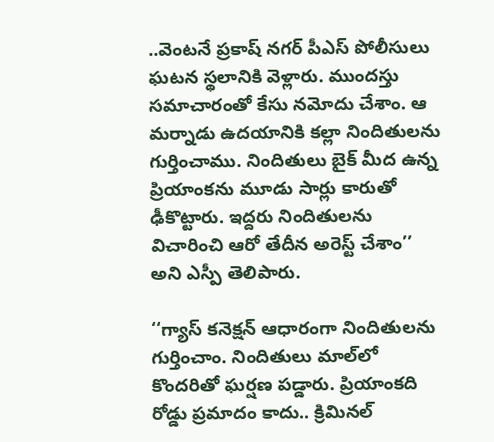..వెంటనే ప్రకాష్ నగర్ పీఎస్ పోలీసులు ఘటన స్థలానికి వెళ్లారు. ముందస్తు సమాచారంతో కేసు నమోదు చేశాం. ఆ మర్నాడు ఉదయానికి కల్లా నిందితులను గుర్తించాము. నిందితులు బైక్ మీద ఉన్న  ప్రియాంకను మూడు సార్లు కారుతో ఢీకొట్టారు. ఇద్దరు నిందితులను విచారించి ఆరో తేదీన అరెస్ట్ చేశాం’’ అని ఎస్పీ తెలిపారు.

‘‘గ్యాస్‌ కనెక్షన్‌ ఆధారంగా నిందితులను గుర్తించాం. నిందితులు మాల్‌లో కొందరితో ఘర్షణ పడ్డారు. ప్రియాంకది రోడ్డు ప్రమాదం కాదు.. క్రిమినల్‌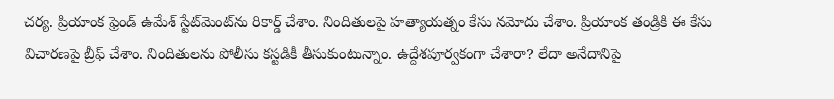చర్య. ప్రియాంక ఫ్రెండ్‌ ఉమేశ్‌ స్టేట్‌మెంట్‌ను రికార్డ్‌ చేశాం. నిందితులపై హత్యాయత్నం కేసు నమోదు చేశాం. ప్రియాంక తండ్రికి ఈ కేసు విచారణపై బ్రీఫ్ చేశాం. నిందితులను పోలీసు కస్టడికీ తీసుకుంటున్నాం. ఉద్దేశపూర్వకంగా చేశారా? లేదా అనేదానిపై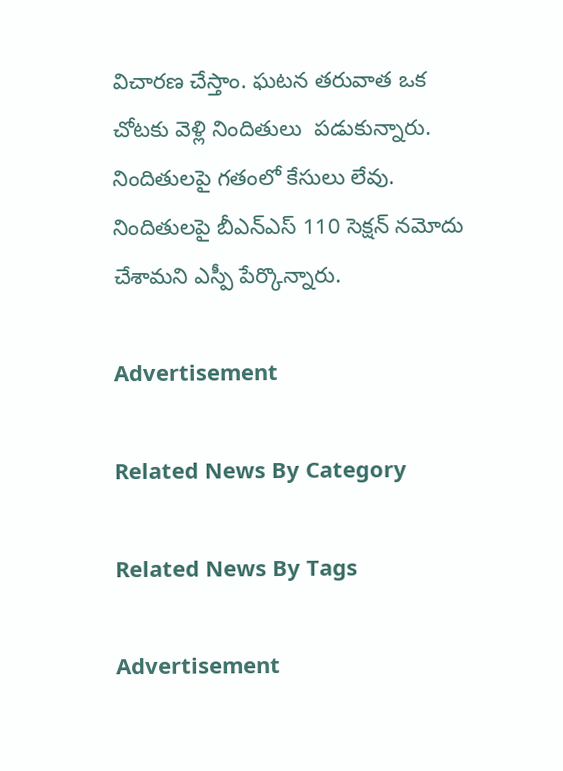విచారణ చేస్తాం. ఘటన తరువాత ఒక చోటకు వెళ్లి నిందితులు  పడుకున్నారు. నిందితులపై గతంలో కేసులు లేవు. నిందితులపై బీఎన్‌ఎస్‌ 110 సెక్షన్ నమోదు చేశామని ఎస్పీ పేర్కొన్నారు.

Advertisement

Related News By Category

Related News By Tags

Advertisement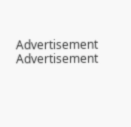Advertisement
Advertisement